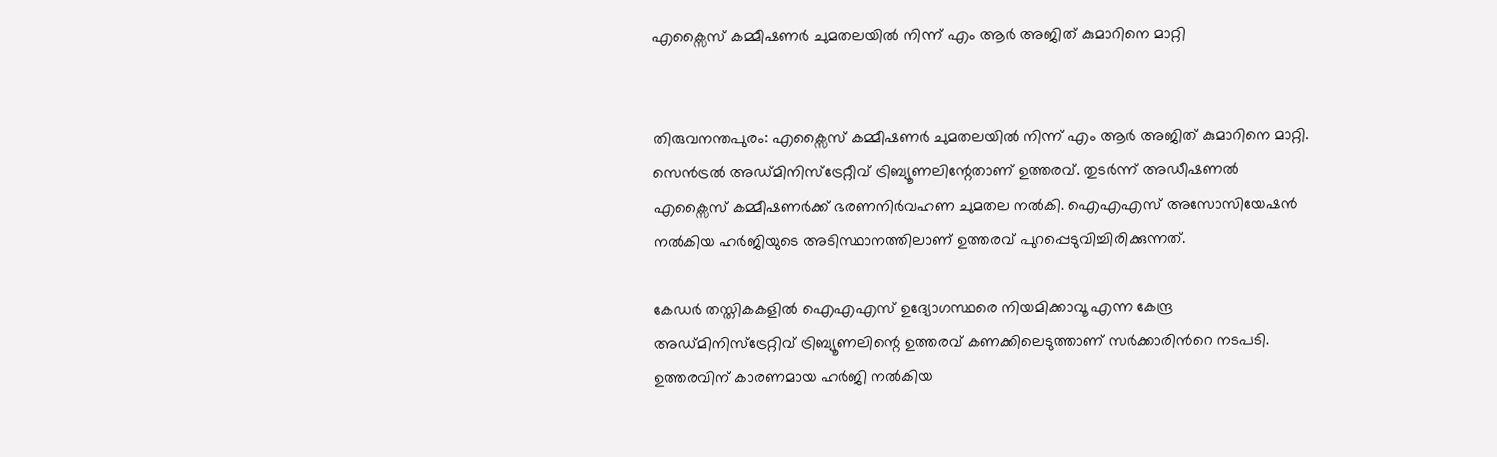എക്സൈസ് കമ്മീഷണർ ചുമതലയിൽ നിന്ന് എം ആർ അജിത് കുമാറിനെ മാറ്റി


തിരുവനന്തപുരം: എക്സൈസ് കമ്മീഷണർ ചുമതലയിൽ നിന്ന് എം ആർ അജിത് കുമാറിനെ മാറ്റി. സെൻട്രൽ അഡ്മിനിസ്ട്രേറ്റീവ് ട്രിബ്യൂണലിന്റേതാണ് ഉത്തരവ്. തുടർന്ന് അഡീഷണൽ എക്സൈസ് കമ്മീഷണർക്ക് ഭരണനിർവഹണ ചുമതല നൽകി. ഐഎഎസ് അസോസിയേഷൻ നൽകിയ ഹർജിയുടെ അടിസ്ഥാനത്തിലാണ് ഉത്തരവ് പുറപ്പെടുവിച്ചിരിക്കുന്നത്.

കേഡർ തസ്തികകളിൽ ഐഎഎസ് ഉദ്യോഗസ്ഥരെ നിയമിക്കാവൂ എന്ന കേന്ദ്ര അഡ്മിനിസ്ട്രേറ്റിവ് ട്രിബ്യൂണലിന്റെ ഉത്തരവ് കണക്കിലെടുത്താണ് സർക്കാരിന്‍റെ നടപടി. ഉത്തരവിന് കാരണമായ ഹര്‍ജി നല്‍കിയ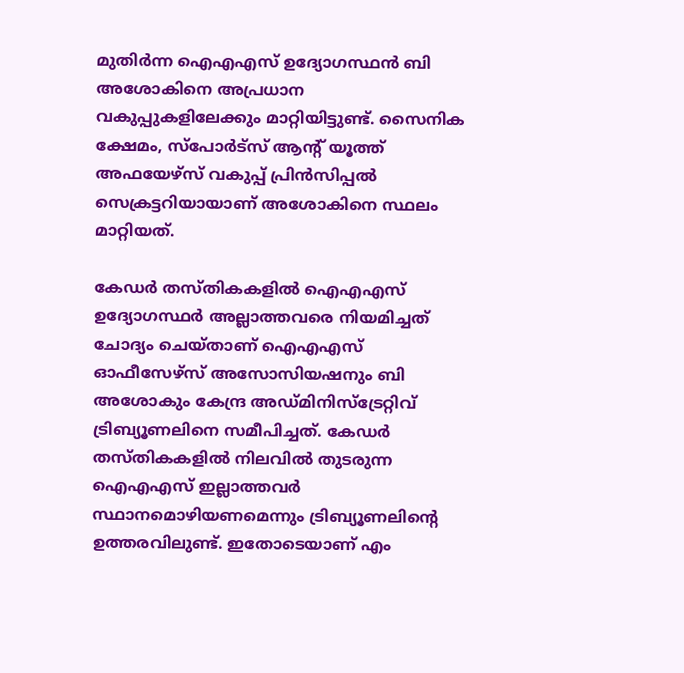മുതിര്‍ന്ന ഐഎഎസ് ഉദ്യോഗസ്ഥൻ ബി അശോകിനെ അപ്രധാന വകുപ്പുകളിലേക്കും മാറ്റിയിട്ടുണ്ട്. സൈനിക ക്ഷേമം, സ്പോർട്സ് ആന്‍റ് യൂത്ത് അഫയേഴ്സ് വകുപ്പ് പ്രിൻസിപ്പൽ സെക്രട്ടറിയായാണ് അശോകിനെ സ്ഥലം മാറ്റിയത്.

കേഡർ തസ്തികകളിൽ ഐഎഎസ് ഉദ്യോഗസ്ഥർ അല്ലാത്തവരെ നിയമിച്ചത് ചോദ്യം ചെയ്താണ് ഐഎഎസ് ഓഫീസേഴ്സ് അസോസിയഷനും ബി അശോകും കേന്ദ്ര അഡ്മിനിസ്ട്രേറ്റിവ് ട്രിബ്യൂണലിനെ സമീപിച്ചത്. കേഡർ തസ്തികകളിൽ നിലവിൽ തുടരുന്ന ഐഎഎസ് ഇല്ലാത്തവർ സ്ഥാനമൊഴിയണമെന്നും ട്രിബ്യൂണലിന്‍റെ ഉത്തരവിലുണ്ട്. ഇതോടെയാണ് എം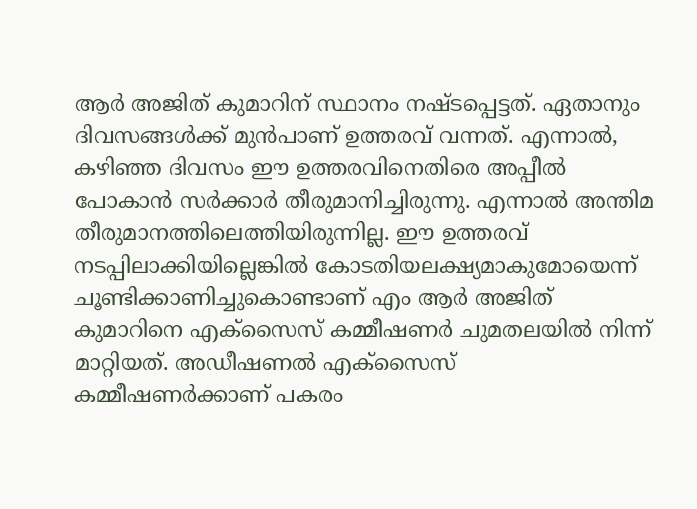ആർ അജിത് കുമാറിന് സ്ഥാനം നഷ്ടപ്പെട്ടത്. ഏതാനും ദിവസങ്ങൾക്ക് മുൻപാണ് ഉത്തരവ് വന്നത്. എന്നാൽ, കഴിഞ്ഞ ദിവസം ഈ ഉത്തരവിനെതിരെ അപ്പീൽ പോകാൻ സർക്കാർ തീരുമാനിച്ചിരുന്നു. എന്നാൽ അന്തിമ തീരുമാനത്തിലെത്തിയിരുന്നില്ല. ഈ ഉത്തരവ് നടപ്പിലാക്കിയില്ലെങ്കിൽ കോടതിയലക്ഷ്യമാകുമോയെന്ന് ചൂണ്ടിക്കാണിച്ചുകൊണ്ടാണ് എം ആർ അജിത് കുമാറിനെ എക്സൈസ് കമ്മീഷണർ ചുമതലയിൽ നിന്ന് മാറ്റിയത്. അഡീഷണൽ എക്സൈസ് കമ്മീഷണർക്കാണ് പകരം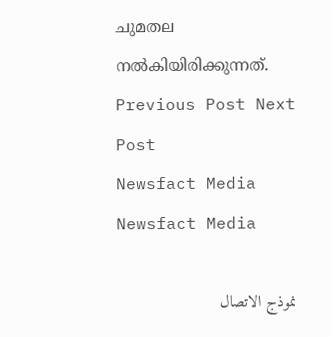ചുമതല നൽകിയിരിക്കുന്നത്.
Previous Post Next Post
Newsfact Media
Newsfact Media

نموذج الاتصال